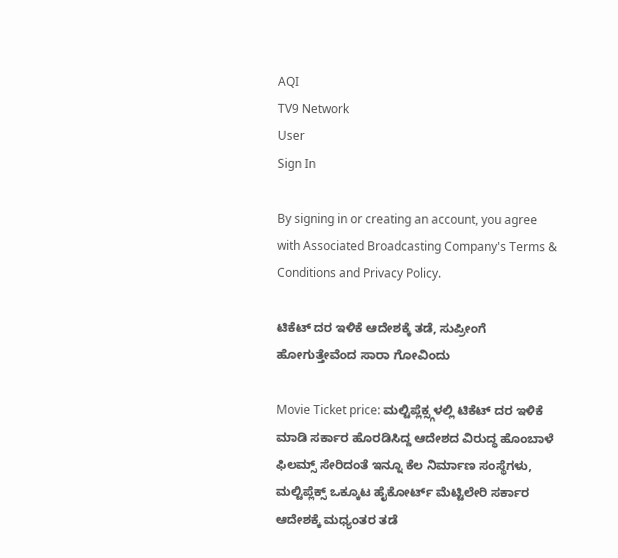AQI
TV9 Network
User
Sign In

By signing in or creating an account, you agree with Associated Broadcasting Company's Terms & Conditions and Privacy Policy.

ಟಿಕೆಟ್ ದರ ಇಳಿಕೆ ಆದೇಶಕ್ಕೆ ತಡೆ, ಸುಪ್ರೀಂಗೆ ಹೋಗುತ್ತೇವೆಂದ ಸಾರಾ ಗೋವಿಂದು

Movie Ticket price: ಮಲ್ಟಿಪ್ಲೆಕ್ಸ್ಗಳಲ್ಲಿ ಟಿಕೆಟ್ ದರ ಇಳಿಕೆ ಮಾಡಿ ಸರ್ಕಾರ ಹೊರಡಿಸಿದ್ದ ಆದೇಶದ ವಿರುದ್ಧ ಹೊಂಬಾಳೆ ಫಿಲಮ್ಸ್ ಸೇರಿದಂತೆ ಇನ್ನೂ ಕೆಲ ನಿರ್ಮಾಣ ಸಂಸ್ಥೆಗಳು, ಮಲ್ಟಿಪ್ಲೆಕ್ಸ್ ಒಕ್ಕೂಟ ಹೈಕೋರ್ಟ್ ಮೆಟ್ಟಿಲೇರಿ ಸರ್ಕಾರ ಆದೇಶಕ್ಕೆ ಮಧ್ಯಂತರ ತಡೆ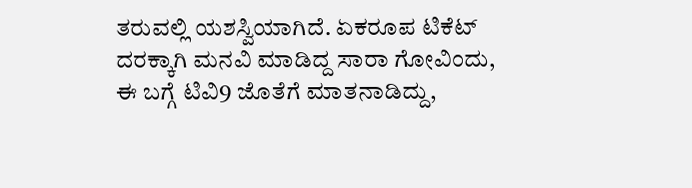ತರುವಲ್ಲಿ ಯಶಸ್ವಿಯಾಗಿದೆ. ಏಕರೂಪ ಟಿಕೆಟ್ ದರಕ್ಕಾಗಿ ಮನವಿ ಮಾಡಿದ್ದ ಸಾರಾ ಗೋವಿಂದು, ಈ ಬಗ್ಗೆ ಟಿವಿ9 ಜೊತೆಗೆ ಮಾತನಾಡಿದ್ದು,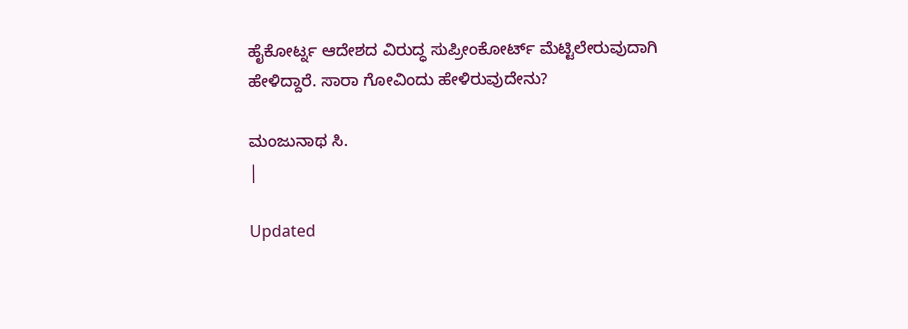ಹೈಕೋರ್ಟ್ನ ಆದೇಶದ ವಿರುದ್ಧ ಸುಪ್ರೀಂಕೋರ್ಟ್ ಮೆಟ್ಟಿಲೇರುವುದಾಗಿ ಹೇಳಿದ್ದಾರೆ. ಸಾರಾ ಗೋವಿಂದು ಹೇಳಿರುವುದೇನು?

ಮಂಜುನಾಥ ಸಿ.
|

Updated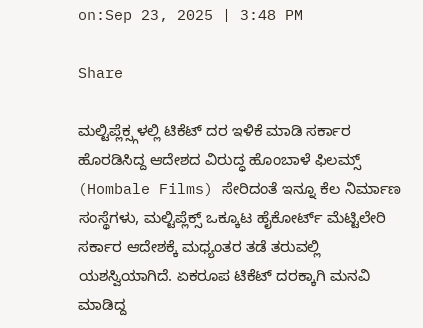on:Sep 23, 2025 | 3:48 PM

Share

ಮಲ್ಟಿಪ್ಲೆಕ್ಸ್ಗಳಲ್ಲಿ ಟಿಕೆಟ್ ದರ ಇಳಿಕೆ ಮಾಡಿ ಸರ್ಕಾರ ಹೊರಡಿಸಿದ್ದ ಆದೇಶದ ವಿರುದ್ಧ ಹೊಂಬಾಳೆ ಫಿಲಮ್ಸ್ (Hombale Films) ಸೇರಿದಂತೆ ಇನ್ನೂ ಕೆಲ ನಿರ್ಮಾಣ ಸಂಸ್ಥೆಗಳು, ಮಲ್ಟಿಪ್ಲೆಕ್ಸ್ ಒಕ್ಕೂಟ ಹೈಕೋರ್ಟ್ ಮೆಟ್ಟಿಲೇರಿ ಸರ್ಕಾರ ಆದೇಶಕ್ಕೆ ಮಧ್ಯಂತರ ತಡೆ ತರುವಲ್ಲಿ ಯಶಸ್ವಿಯಾಗಿದೆ. ಏಕರೂಪ ಟಿಕೆಟ್ ದರಕ್ಕಾಗಿ ಮನವಿ ಮಾಡಿದ್ದ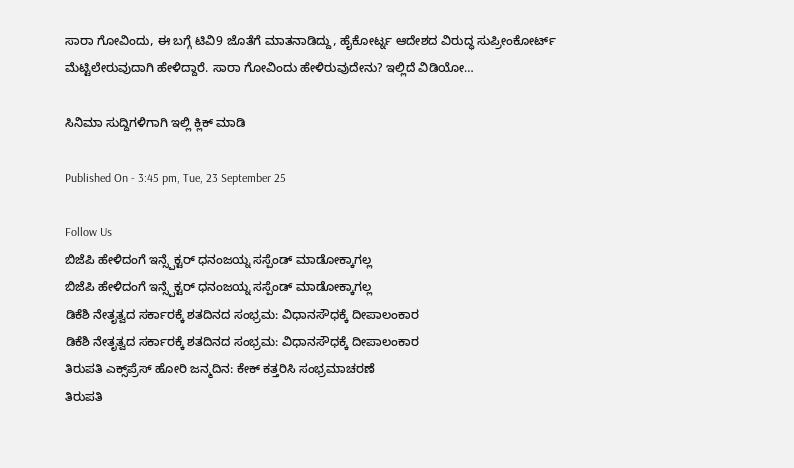ಸಾರಾ ಗೋವಿಂದು, ಈ ಬಗ್ಗೆ ಟಿವಿ9 ಜೊತೆಗೆ ಮಾತನಾಡಿದ್ದು, ಹೈಕೋರ್ಟ್ನ ಆದೇಶದ ವಿರುದ್ಧ ಸುಪ್ರೀಂಕೋರ್ಟ್ ಮೆಟ್ಟಿಲೇರುವುದಾಗಿ ಹೇಳಿದ್ದಾರೆ. ಸಾರಾ ಗೋವಿಂದು ಹೇಳಿರುವುದೇನು? ಇಲ್ಲಿದೆ ವಿಡಿಯೋ…

ಸಿನಿಮಾ ಸುದ್ದಿಗಳಿಗಾಗಿ ಇಲ್ಲಿ ಕ್ಲಿಕ್ ಮಾಡಿ

Published On - 3:45 pm, Tue, 23 September 25

Follow Us
ಬಿಜೆಪಿ ಹೇಳಿದಂಗೆ ಇನ್ಸ್ಪೆಕ್ಟರ್ ಧನಂಜಯ್ನ ಸಸ್ಪೆಂಡ್ ಮಾಡೋಕ್ಕಾಗಲ್ಲ
ಬಿಜೆಪಿ ಹೇಳಿದಂಗೆ ಇನ್ಸ್ಪೆಕ್ಟರ್ ಧನಂಜಯ್ನ ಸಸ್ಪೆಂಡ್ ಮಾಡೋಕ್ಕಾಗಲ್ಲ
ಡಿಕೆಶಿ ನೇತೃತ್ವದ ಸರ್ಕಾರಕ್ಕೆ ಶತದಿನದ ಸಂಭ್ರಮ: ವಿಧಾನಸೌಧಕ್ಕೆ ದೀಪಾಲಂಕಾರ
ಡಿಕೆಶಿ ನೇತೃತ್ವದ ಸರ್ಕಾರಕ್ಕೆ ಶತದಿನದ ಸಂಭ್ರಮ: ವಿಧಾನಸೌಧಕ್ಕೆ ದೀಪಾಲಂಕಾರ
ತಿರುಪತಿ ಎಕ್ಸ್‌ಪ್ರೆಸ್ ಹೋರಿ ಜನ್ಮದಿನ: ಕೇಕ್ ಕತ್ತರಿಸಿ ಸಂಭ್ರಮಾಚರಣೆ
ತಿರುಪತಿ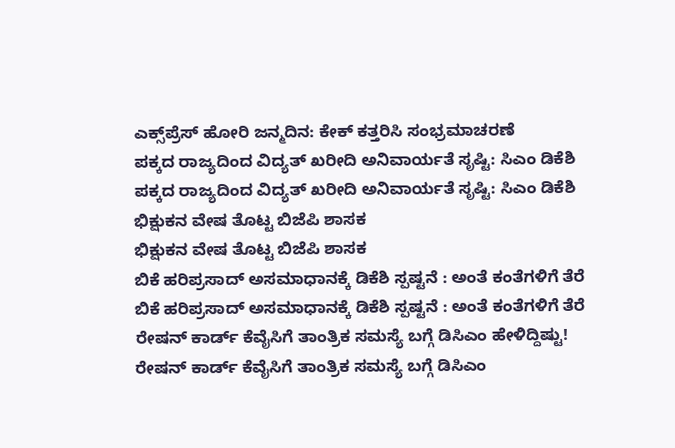ಎಕ್ಸ್‌ಪ್ರೆಸ್ ಹೋರಿ ಜನ್ಮದಿನ: ಕೇಕ್ ಕತ್ತರಿಸಿ ಸಂಭ್ರಮಾಚರಣೆ
ಪಕ್ಕದ ರಾಜ್ಯದಿಂದ ವಿದ್ಯತ್ ಖರೀದಿ ಅನಿವಾರ್ಯತೆ ಸೃಷ್ಟಿ: ಸಿಎಂ ಡಿಕೆಶಿ
ಪಕ್ಕದ ರಾಜ್ಯದಿಂದ ವಿದ್ಯತ್ ಖರೀದಿ ಅನಿವಾರ್ಯತೆ ಸೃಷ್ಟಿ: ಸಿಎಂ ಡಿಕೆಶಿ
ಭಿಕ್ಷುಕನ ವೇಷ ತೊಟ್ಟ ಬಿಜೆಪಿ ಶಾಸಕ
ಭಿಕ್ಷುಕನ ವೇಷ ತೊಟ್ಟ ಬಿಜೆಪಿ ಶಾಸಕ
ಬಿಕೆ ಹರಿಪ್ರಸಾದ್ ಅಸಮಾಧಾನಕ್ಕೆ ಡಿಕೆಶಿ ಸ್ಪಷ್ಟನೆ : ಅಂತೆ ಕಂತೆಗಳಿಗೆ ತೆರೆ
ಬಿಕೆ ಹರಿಪ್ರಸಾದ್ ಅಸಮಾಧಾನಕ್ಕೆ ಡಿಕೆಶಿ ಸ್ಪಷ್ಟನೆ : ಅಂತೆ ಕಂತೆಗಳಿಗೆ ತೆರೆ
ರೇಷನ್ ಕಾರ್ಡ್ ಕೆವೈಸಿಗೆ ತಾಂತ್ರಿಕ ಸಮಸ್ಯೆ ಬಗ್ಗೆ ಡಿಸಿಎಂ ಹೇಳಿದ್ದಿಷ್ಟು!
ರೇಷನ್ ಕಾರ್ಡ್ ಕೆವೈಸಿಗೆ ತಾಂತ್ರಿಕ ಸಮಸ್ಯೆ ಬಗ್ಗೆ ಡಿಸಿಎಂ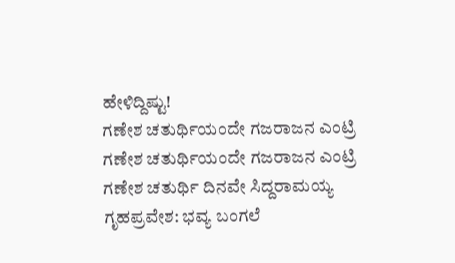ಹೇಳಿದ್ದಿಷ್ಟು!
ಗಣೇಶ ಚತುರ್ಥಿಯಂದೇ ಗಜರಾಜನ ಎಂಟ್ರಿ
ಗಣೇಶ ಚತುರ್ಥಿಯಂದೇ ಗಜರಾಜನ ಎಂಟ್ರಿ
ಗಣೇಶ ಚತುರ್ಥಿ ದಿನವೇ ಸಿದ್ದರಾಮಯ್ಯ ಗೃಹಪ್ರವೇಶ: ಭವ್ಯ ಬಂಗಲೆ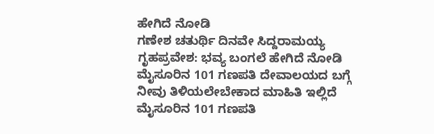ಹೇಗಿದೆ ನೋಡಿ
ಗಣೇಶ ಚತುರ್ಥಿ ದಿನವೇ ಸಿದ್ದರಾಮಯ್ಯ ಗೃಹಪ್ರವೇಶ: ಭವ್ಯ ಬಂಗಲೆ ಹೇಗಿದೆ ನೋಡಿ
ಮೈಸೂರಿನ 101 ಗಣಪತಿ ದೇವಾಲಯದ ಬಗ್ಗೆ ನೀವು ತಿಳಿಯಲೇಬೇಕಾದ ಮಾಹಿತಿ ಇಲ್ಲಿದೆ
ಮೈಸೂರಿನ 101 ಗಣಪತಿ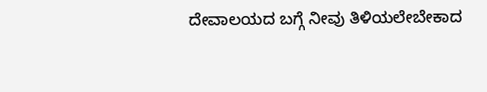ದೇವಾಲಯದ ಬಗ್ಗೆ ನೀವು ತಿಳಿಯಲೇಬೇಕಾದ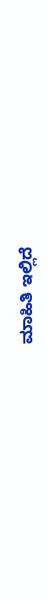ಮಾಹಿತಿ ಇಲ್ಲಿದೆ